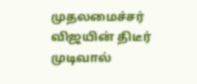முதலமைச்சர் விஜயின் திடீர் முடிவால்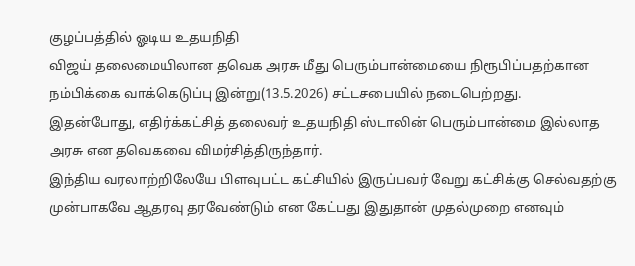குழப்பத்தில் ஓடிய உதயநிதி
விஜய் தலைமையிலான தவெக அரசு மீது பெரும்பான்மையை நிரூபிப்பதற்கான நம்பிக்கை வாக்கெடுப்பு இன்று(13.5.2026) சட்டசபையில் நடைபெற்றது.
இதன்போது, எதிர்க்கட்சித் தலைவர் உதயநிதி ஸ்டாலின் பெரும்பான்மை இல்லாத அரசு என தவெகவை விமர்சித்திருந்தார்.
இந்திய வரலாற்றிலேயே பிளவுபட்ட கட்சியில் இருப்பவர் வேறு கட்சிக்கு செல்வதற்கு முன்பாகவே ஆதரவு தரவேண்டும் என கேட்பது இதுதான் முதல்முறை எனவும்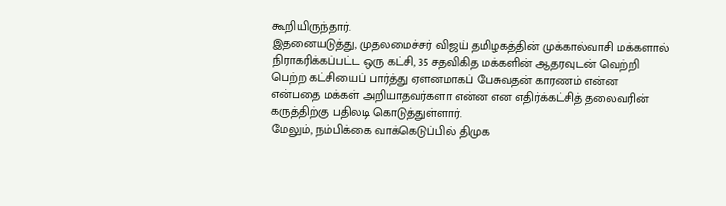கூறியிருந்தார்.
இதனையடுத்து, முதலமைச்சர் விஜய் தமிழகத்தின் முக்கால்வாசி மக்களால் நிராகரிக்கப்பட்ட ஒரு கட்சி, 35 சதவிகித மக்களின் ஆதரவுடன் வெற்றி பெற்ற கட்சியைப் பார்த்து ஏளனமாகப் பேசுவதன் காரணம் என்ன என்பதை மக்கள் அறியாதவர்களா என்ன என எதிர்க்கட்சித் தலைவரின் கருத்திற்கு பதிலடி கொடுத்துள்ளார்.
மேலும், நம்பிக்கை வாக்கெடுப்பில் திமுக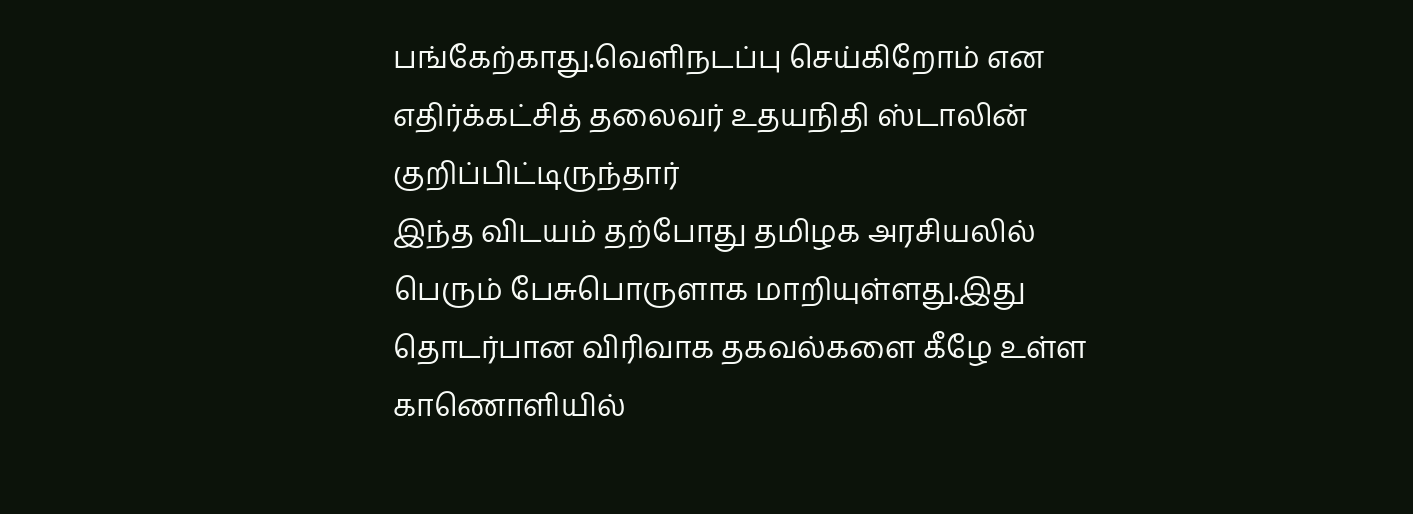பங்கேற்காது.வெளிநடப்பு செய்கிறோம் என எதிர்க்கட்சித் தலைவர் உதயநிதி ஸ்டாலின் குறிப்பிட்டிருந்தார்
இந்த விடயம் தற்போது தமிழக அரசியலில் பெரும் பேசுபொருளாக மாறியுள்ளது.இது தொடர்பான விரிவாக தகவல்களை கீழே உள்ள காணொளியில்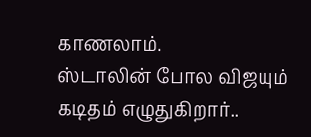காணலாம்.
ஸ்டாலின் போல விஜயும் கடிதம் எழுதுகிறார்..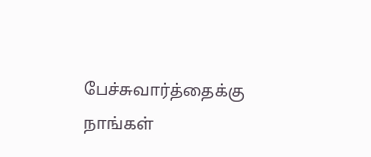பேச்சுவார்த்தைக்கு நாங்கள்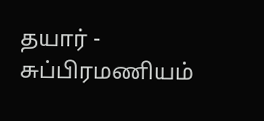தயார் - சுப்பிரமணியம்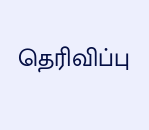தெரிவிப்பு